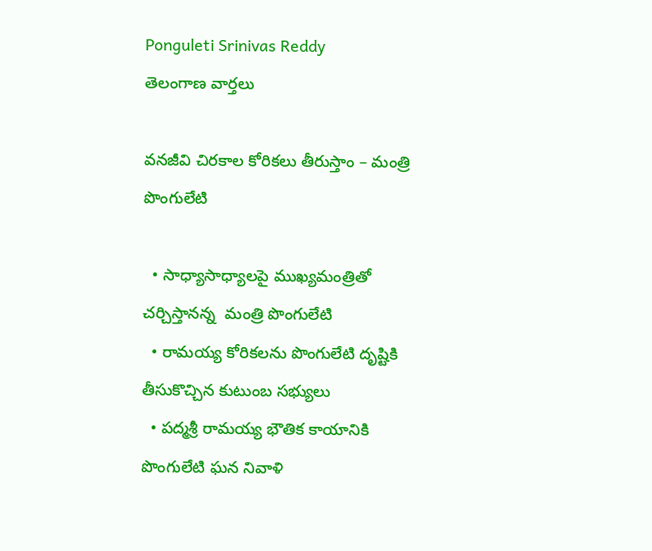Ponguleti Srinivas Reddy
తెలంగాణ వార్తలు

వనజీవి చిరకాల కోరికలు తీరుస్తాం – మంత్రి పొంగులేటి

  • సాధ్యాసాధ్యాలపై ముఖ్యమంత్రితో చర్చిస్తానన్న  మంత్రి పొంగులేటి
  • రామయ్య కోరికలను పొంగులేటి దృష్టికి తీసుకొచ్చిన కుటుంబ సభ్యులు
  • పద్మశ్రీ రామయ్య భౌతిక కాయానికి పొంగులేటి ఘన నివాళి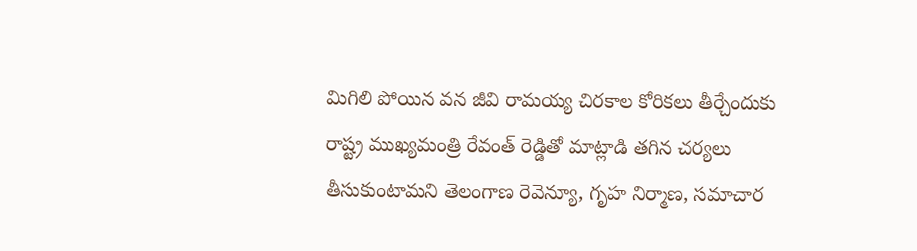మిగిలి పోయిన వన జీవి రామయ్య చిరకాల కోరికలు తీర్చేందుకు రాష్ట్ర ముఖ్యమంత్రి రేవంత్ రెడ్డితో మాట్లాడి తగిన చర్యలు తీసుకుంటామని తెలంగాణ రెవెన్యూ, గృహ నిర్మాణ, సమాచార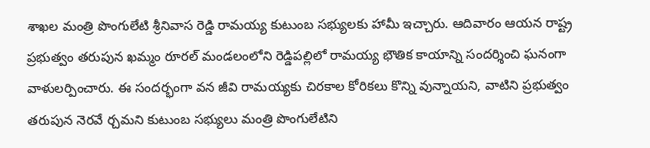శాఖల మంత్రి పొంగులేటి శ్రీనివాస రెడ్డి రామయ్య కుటుంబ సభ్యులకు హామీ ఇచ్చారు. ఆదివారం ఆయన రాష్ట్ర ప్రభుత్వం తరుపున ఖమ్మం రూరల్ మండలంలోని రెడ్డిపల్లిలో రామయ్య భౌతిక కాయాన్ని సందర్శించి ఘనంగా వాళులర్పించారు. ఈ సందర్భంగా వన జీవి రామయ్యకు చిరకాల కోరికలు కొన్ని వున్నాయని, వాటిని ప్రభుత్వం తరుపున నెరవే ర్చమని కుటుంబ సభ్యులు మంత్రి పొంగులేటిని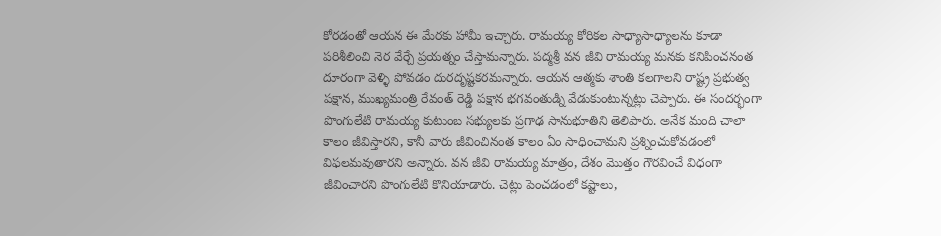కోరడంతో ఆయన ఈ మేరకు హామీ ఇచ్చారు. రామయ్య కోరికల సాధ్యాసాధ్యాలను కూడా పరిశీలించి నెర వేర్చే ప్రయత్నం చేస్తామన్నారు. పద్మశ్రీ వన జీవి రామయ్య మనకు కనిపించనంత దూరంగా వెళ్ళి పోవడం దురదృష్టకరమన్నారు. ఆయన ఆత్మకు శాంతి కలగాలని రాష్ట్ర ప్రభుత్వ పక్షాన, ముఖ్యమంత్రి రేవంత్ రెడ్డి పక్షాన భగవంతుడ్ని వేడుకుంటున్నట్లు చెప్పారు. ఈ సందర్భంగా పొంగులేటి రామయ్య కుటుంబ సభ్యులకు ప్రగాఢ సానుభూతిని తెలిపారు. అనేక మంది చాలా కాలం జీవిస్తారని, కానీ వారు జీవించినంత కాలం ఏం సాధించామని ప్రశ్నించుకోవడంలో విఫలమవుతారని అన్నారు. వన జీవి రామయ్య మాత్రం, దేశం మొత్తం గౌరవించే విధంగా జీవించారని పొంగులేటి కొనియాడారు. చెట్లు పెంచడంలో కష్టాలు,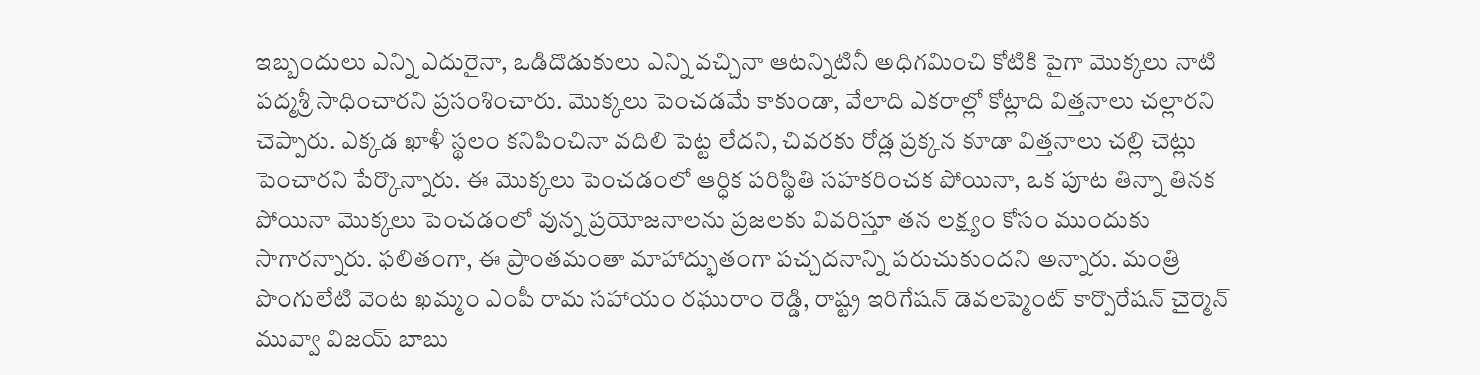ఇబ్బందులు ఎన్ని ఎదురైనా, ఒడిదొడుకులు ఎన్ని వచ్చినా ఆటన్నిటినీ అధిగమించి కోటికి పైగా మొక్కలు నాటి పద్మశ్రీ సాధించారని ప్రసంశించారు. మొక్కలు పెంచడమే కాకుండా, వేలాది ఎకరాల్లో కోట్లాది విత్తనాలు చల్లారని చెప్పారు. ఎక్కడ ఖాళీ స్థలం కనిపించినా వదిలి పెట్ట లేదని, చివరకు రోడ్ల ప్రక్కన కూడా విత్తనాలు చల్లి చెట్లు పెంచారని పేర్కొన్నారు. ఈ మొక్కలు పెంచడంలో ఆర్ధిక పరిస్థితి సహకరించక పోయినా, ఒక పూట తిన్నా తినక పోయినా మొక్కలు పెంచడంలో వున్న ప్రయోజనాలను ప్రజలకు వివరిస్తూ తన లక్ష్యం కోసం ముందుకు సాగారన్నారు. ఫలితంగా, ఈ ప్రాంతమంతా మాహాద్భుతంగా పచ్చదనాన్ని పరుచుకుందని అన్నారు. మంత్రి పొంగులేటి వెంట ఖమ్మం ఎంపీ రామ సహాయం రఘురాం రెడ్డి, రాష్ట్ర ఇరిగేషన్ డెవలప్మెంట్ కార్పొరేషన్ చైర్మెన్ మువ్వా విజయ్ బాబు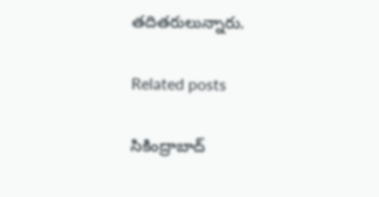తదితరులున్నారు.

Related posts

సికింద్రాబాద్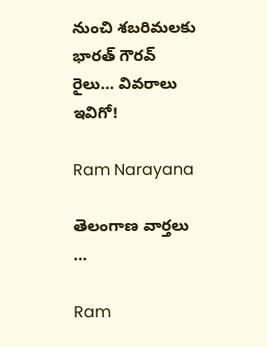నుంచి శబరిమలకు భారత్ గౌరవ్ రైలు… వివరాలు ఇవిగో!

Ram Narayana

తెలంగాణ వార్తలు …

Ram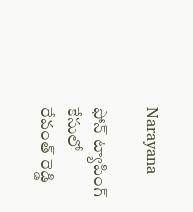Narayana

ఫోన్ ట్యాపింగ్ కేసులో రేవంత్ రెడ్డి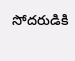సోదరుడికి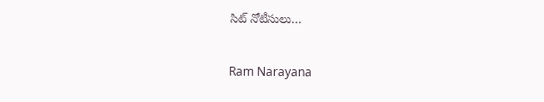సిట్ నోటీసులు…

Ram Narayana